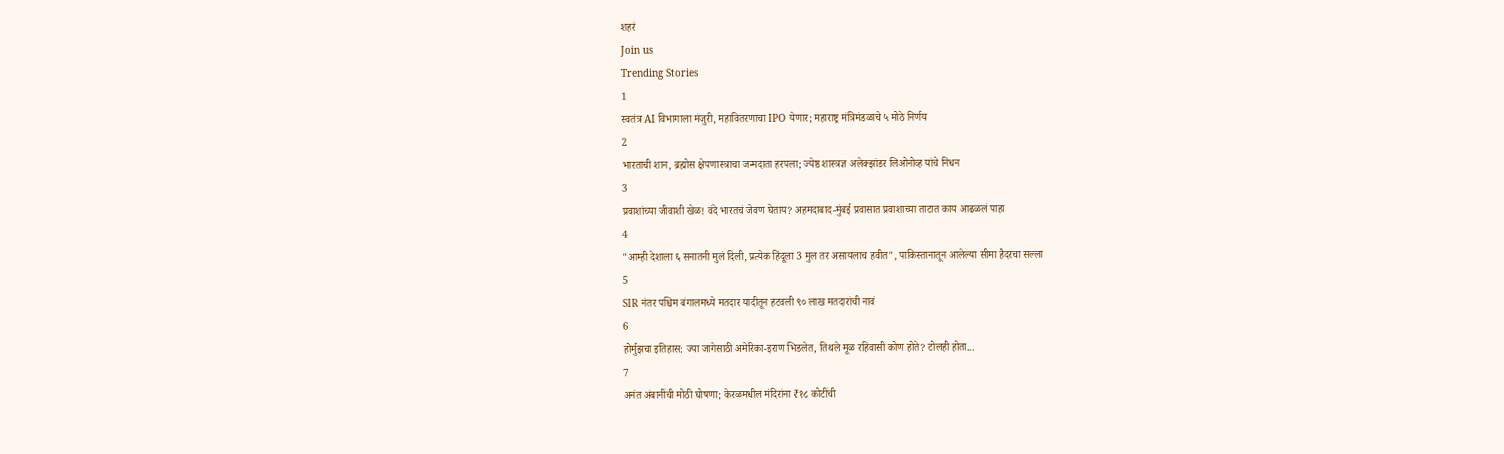शहरं
Join us
Trending Stories
1
स्वतंत्र AI विभागाला मंजुरी, महावितरणाचा IPO येणार; महाराष्ट्र मंत्रिमंडळाचे ५ मोठे निर्णय
2
भारताची शान, ब्रह्मोस क्षेपणास्त्राचा जन्मदाता हरपला; ज्येष्ठ शास्त्रज्ञ अलेक्झांडर लिओनोव्ह यांचे निधन
3
प्रवाशांच्या जीवाशी खेळ! वंदे भारतचं जेवण घेताय? अहमदाबाद-मुंबई प्रवासात प्रवाशाच्या ताटात काय आढळलं पाहा
4
"आम्ही देशाला ६ सनातनी मुलं दिली, प्रत्येक हिंदूला 3 मुल तर असायलाच हवीत", पाकिस्तानातून आलेल्या सीमा हैदरचा सल्ला
5
SIR नंतर पश्चिम बंगालमध्ये मतदार यादीतून हटवली ९० लाख मतदारांची नावं
6
होर्मुझचा इतिहास: ज्या जागेसाठी अमेरिका-इराण भिडलेत, तिथले मूळ रहिवासी कोण होते? टोलही होता...
7
अनंत अंबानींची मोठी घोषणा; केरळमधील मंदिरांना ₹१८ कोटींची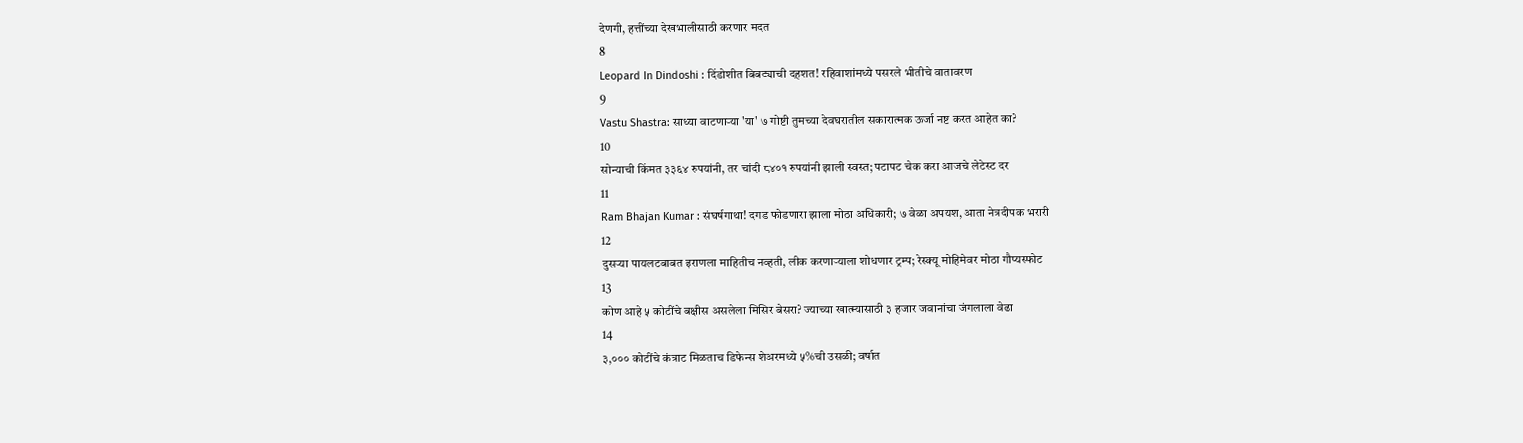देणगी, हत्तींच्या देखभालीसाठी करणार मदत
8
Leopard In Dindoshi : दिंडोशीत बिबट्याची दहशत! रहिवाशांमध्ये पसरले भीतीचे वातावरण
9
Vastu Shastra: साध्या वाटणाऱ्या 'या' ७ गोष्टी तुमच्या देवघरातील सकारात्मक ऊर्जा नष्ट करत आहेत का?
10
सोन्याची किंमत ३३६४ रुपयांनी, तर चांदी ८४०१ रुपयांनी झाली स्वस्त; पटापट चेक करा आजचे लेटेस्ट दर
11
Ram Bhajan Kumar : संघर्षगाथा! दगड फोडणारा झाला मोठा अधिकारी; ७ वेळा अपयश, आता नेत्रदीपक भरारी
12
दुसऱ्या पायलटबाबत इराणला माहितीच नव्हती, लीक करणाऱ्याला शोधणार ट्रम्प; रेस्क्यू मोहिमेवर मोठा गौप्यस्फोट
13
कोण आहे ५ कोटींचे बक्षीस असलेला मिसिर बेसरा? ज्याच्या खात्म्यासाठी ३ हजार जवानांचा जंगलाला वेढा
14
३,००० कोटींचे कंत्राट मिळताच डिफेन्स शेअरमध्ये ५%ची उसळी; वर्षात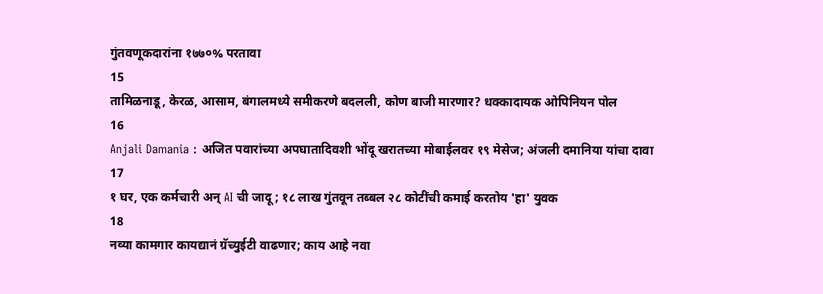गुंतवणूकदारांना १७७०% परतावा
15
तामिळनाडू, केरळ, आसाम, बंगालमध्ये समीकरणे बदलली, कोण बाजी मारणार? धक्कादायक ओपिनियन पोल
16
Anjali Damania : अजित पवारांच्या अपघातादिवशी भोंदू खरातच्या मोबाईलवर १९ मेसेज; अंजली दमानिया यांचा दावा
17
१ घर, एक कर्मचारी अन् AI ची जादू; १८ लाख गुंतवून तब्बल २८ कोटींची कमाई करतोय 'हा' युवक
18
नव्या कामगार कायद्यानं ग्रॅच्युईटी वाढणार; काय आहे नवा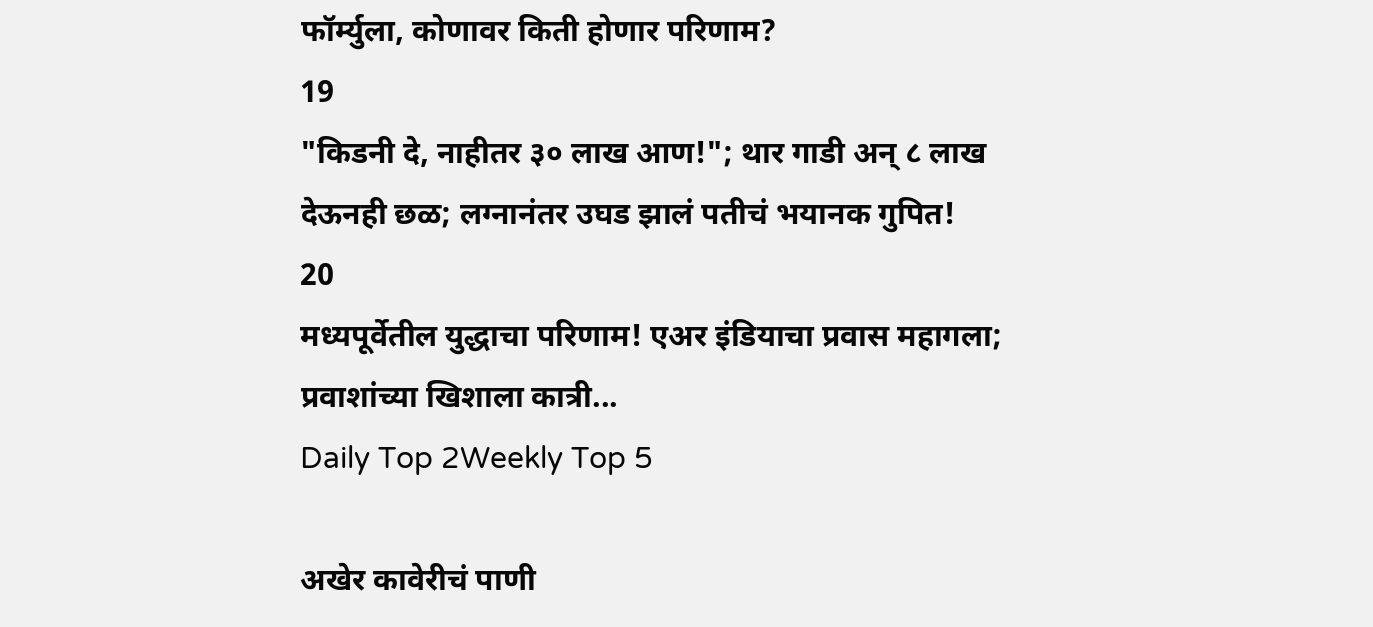फॉर्म्युला, कोणावर किती होणार परिणाम?
19
"किडनी दे, नाहीतर ३० लाख आण!"; थार गाडी अन् ८ लाख देऊनही छळ; लग्नानंतर उघड झालं पतीचं भयानक गुपित!
20
मध्यपूर्वेतील युद्धाचा परिणाम! एअर इंडियाचा प्रवास महागला; प्रवाशांच्या खिशाला कात्री...
Daily Top 2Weekly Top 5

अखेर कावेरीचं पाणी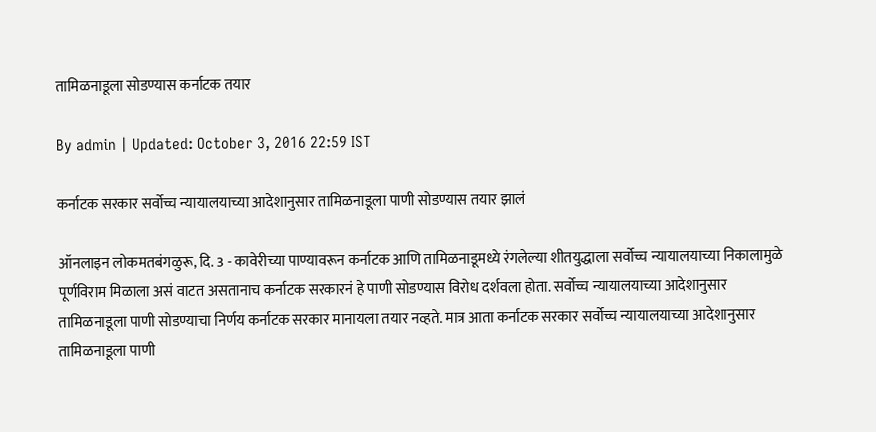तामिळनाडूला सोडण्यास कर्नाटक तयार

By admin | Updated: October 3, 2016 22:59 IST

कर्नाटक सरकार सर्वोच्च न्यायालयाच्या आदेशानुसार तामिळनाडूला पाणी सोडण्यास तयार झालं

ऑनलाइन लोकमतबंगळुरू, दि. 3 - कावेरीच्या पाण्यावरून कर्नाटक आणि तामिळनाडूमध्ये रंगलेल्या शीतयुद्धाला सर्वोच्च न्यायालयाच्या निकालामुळे पूर्णविराम मिळाला असं वाटत असतानाच कर्नाटक सरकारनं हे पाणी सोडण्यास विरोध दर्शवला होता. सर्वोच्च न्यायालयाच्या आदेशानुसार तामिळनाडूला पाणी सोडण्याचा निर्णय कर्नाटक सरकार मानायला तयार नव्हते. मात्र आता कर्नाटक सरकार सर्वोच्च न्यायालयाच्या आदेशानुसार तामिळनाडूला पाणी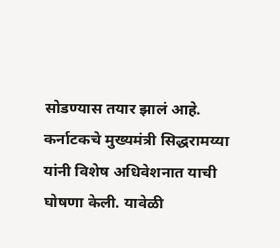सोडण्यास तयार झालं आहे. कर्नाटकचे मुख्यमंत्री सिद्धरामय्या यांनी विशेष अधिवेशनात याची घोषणा केली. यावेळी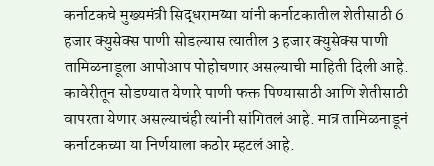कर्नाटकचे मुख्यमंत्री सिद्धरामय्या यांनी कर्नाटकातील शेतीसाठी 6 हजार क्युसेक्स पाणी सोडल्यास त्यातील 3 हजार क्युसेक्स पाणी तामिळनाडूला आपोआप पोहोचणार असल्याची माहिती दिली आहे. कावेरीतून सोडण्यात येणारे पाणी फक्त पिण्यासाठी आणि शेतीसाठी वापरता येणार असल्याचंही त्यांनी सांगितलं आहे. मात्र तामिळनाडूनं कर्नाटकच्या या निर्णयाला कठोर म्हटलं आहे.